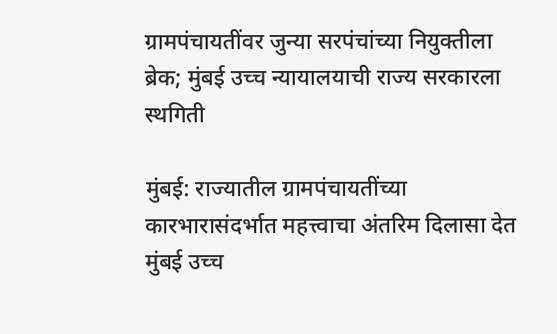ग्रामपंचायतींवर जुन्या सरपंचांच्या नियुक्तीला ब्रेक; मुंबई उच्च न्यायालयाची राज्य सरकारला स्थगिती

मुंबई: राज्यातील ग्रामपंचायतींच्या कारभारासंदर्भात महत्त्वाचा अंतरिम दिलासा देत मुंबई उच्च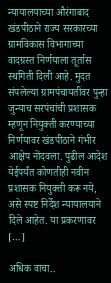न्यायालयाच्या औरंगाबाद खंडपीठाने राज्य सरकारच्या ग्रामविकास विभागाच्या वादग्रस्त निर्णयाला तूर्तास स्थगिती दिली आहे. मुदत संपलेल्या ग्रामपंचायतींवर पुन्हा जुन्याच सरपंचांची प्रशासक म्हणून नियुक्ती करण्याच्या निर्णयावर खंडपीठाने गंभीर आक्षेप नोंदवला. पुढील आदेश येईपर्यंत कोणतीही नवीन प्रशासक नियुक्ती करू नये, असे स्पष्ट निर्देश न्यायालयाने दिले आहेत. या प्रकरणावर […]

अधिक वाचा..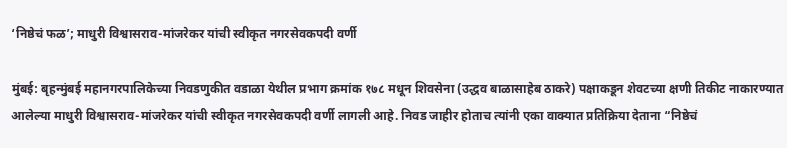‘निष्ठेचं फळ’; माधुरी विश्वासराव-मांजरेकर यांची स्वीकृत नगरसेवकपदी वर्णी

मुंबई: बृहन्मुंबई महानगरपालिकेच्या निवडणुकीत वडाळा येथील प्रभाग क्रमांक १७८ मधून शिवसेना (उद्धव बाळासाहेब ठाकरे) पक्षाकडून शेवटच्या क्षणी तिकीट नाकारण्यात आलेल्या माधुरी विश्वासराव-मांजरेकर यांची स्वीकृत नगरसेवकपदी वर्णी लागली आहे. निवड जाहीर होताच त्यांनी एका वाक्यात प्रतिक्रिया देताना “निष्ठेचं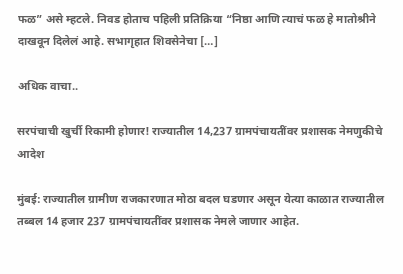फळ” असे म्हटले. निवड होताच पहिली प्रतिक्रिया “निष्ठा आणि त्याचं फळ हे मातोश्रीने दाखवून दिलेलं आहे. सभागृहात शिवसेनेचा […]

अधिक वाचा..

सरपंचाची खुर्ची रिकामी होणार! राज्यातील 14,237 ग्रामपंचायतींवर प्रशासक नेमणुकीचे आदेश

मुंबई: राज्यातील ग्रामीण राजकारणात मोठा बदल घडणार असून येत्या काळात राज्यातील तब्बल 14 हजार 237 ग्रामपंचायतींवर प्रशासक नेमले जाणार आहेत.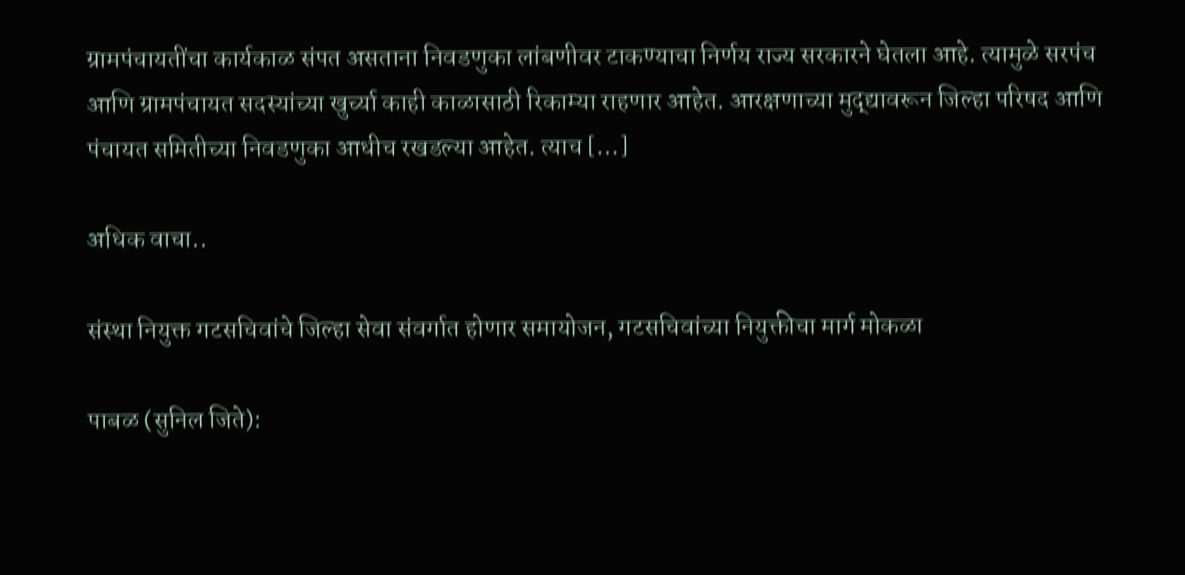ग्रामपंचायतींचा कार्यकाळ संपत असताना निवडणुका लांबणीवर टाकण्याचा निर्णय राज्य सरकारने घेतला आहे. त्यामुळे सरपंच आणि ग्रामपंचायत सदस्यांच्या खुर्च्या काही काळासाठी रिकाम्या राहणार आहेत. आरक्षणाच्या मुद्द्यावरून जिल्हा परिषद आणि पंचायत समितीच्या निवडणुका आधीच रखडल्या आहेत. त्याच […]

अधिक वाचा..

संस्था नियुक्त गटसचिवांचे जिल्हा सेवा संवर्गात होणार समायोजन, गटसचिवांच्या नियुक्तीचा मार्ग मोकळा

पाबळ (सुनिल जिते):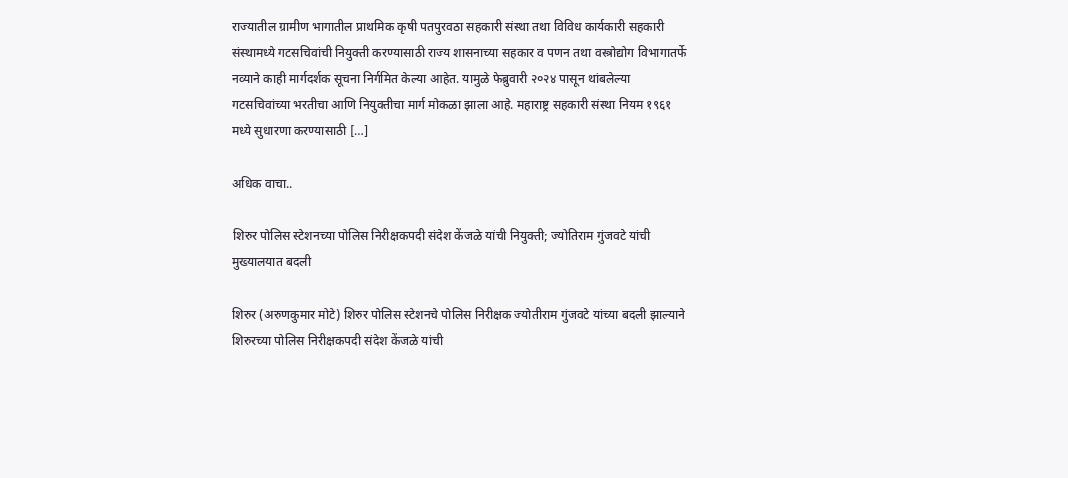राज्यातील ग्रामीण भागातील प्राथमिक कृषी पतपुरवठा सहकारी संस्था तथा विविध कार्यकारी सहकारी संस्थामध्ये गटसचिवांची नियुक्ती करण्यासाठी राज्य शासनाच्या सहकार व पणन तथा वस्त्रोद्योग विभागातर्फे नव्याने काही मार्गदर्शक सूचना निर्गमित केल्या आहेत. यामुळे फेब्रुवारी २०२४ पासून थांबलेल्या गटसचिवांच्या भरतीचा आणि नियुक्तीचा मार्ग मोकळा झाला आहे. महाराष्ट्र सहकारी संस्था नियम १९६१ मध्ये सुधारणा करण्यासाठी […]

अधिक वाचा..

शिरुर पोलिस स्टेशनच्या पोलिस निरीक्षकपदी संदेश केंजळे यांची नियुक्ती; ज्योतिराम गुंजवटे यांची मुख्यालयात बदली

शिरुर (अरुणकुमार मोटे) शिरुर पोलिस स्टेशनचे पोलिस निरीक्षक ज्योतीराम गुंजवटे यांच्या बदली झाल्याने शिरुरच्या पोलिस निरीक्षकपदी संदेश केंजळे यांची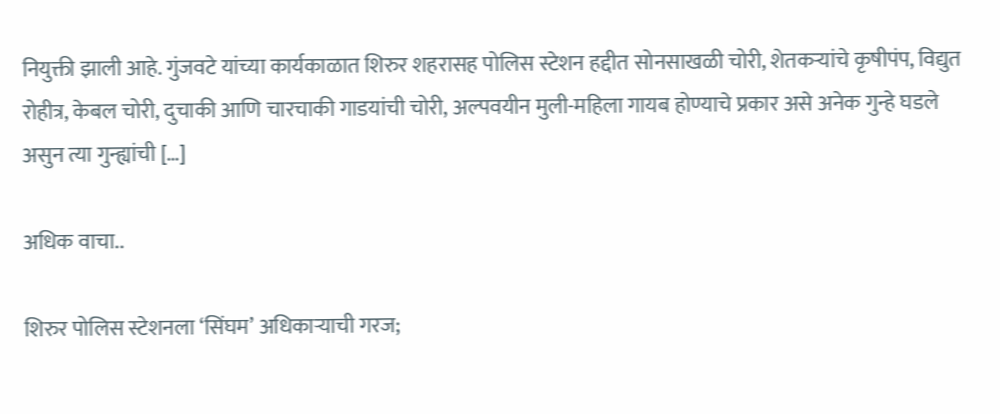नियुक्ती झाली आहे. गुंजवटे यांच्या कार्यकाळात शिरुर शहरासह पोलिस स्टेशन हद्दीत सोनसाखळी चोरी, शेतकऱ्यांचे कृषीपंप, विद्युत रोहीत्र, केबल चोरी, दुचाकी आणि चारचाकी गाडयांची चोरी, अल्पवयीन मुली-महिला गायब होण्याचे प्रकार असे अनेक गुन्हे घडले असुन त्या गुन्ह्यांची […]

अधिक वाचा..

शिरुर पोलिस स्टेशनला ‘सिंघम’ अधिकाऱ्याची गरज;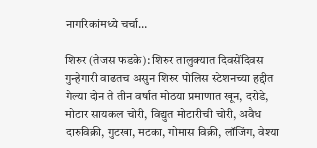नागरिकांमध्ये चर्चा…

शिरुर (तेजस फडके): शिरुर तालुक्यात दिवसेंदिवस गुन्हेगारी वाढतच असुन शिरुर पोलिस स्टेशनच्या हद्दीत गेल्या दोन ते तीन वर्षात मोठया प्रमाणात खून, दरोडे, मोटार सायकल चोरी, विद्युत मोटारीची चोरी, अवैध दारुविक्री, गुटखा, मटका, गोमास विक्री, लॉजिंग, वेश्या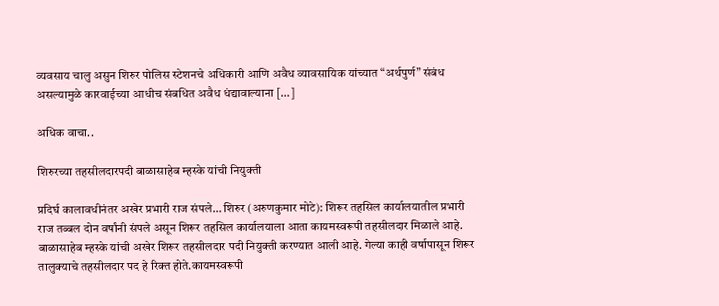व्यवसाय चालु असुन शिरुर पोलिस स्टेशनचे अधिकारी आणि अवैध व्यावसायिक यांच्यात “अर्थपुर्ण” संबंध असल्यामुळे कारवाईच्या आधीच संबधित अवैध धंद्यावाल्याना […]

अधिक वाचा..

शिरुरच्या तहसीलदारपदी बाळासाहेब म्हस्के यांची नियुक्ती

प्रदिर्घ कालावधीनंतर अखेर प्रभारी राज संपले… शिरुर (अरुणकुमार मोटे): शिरूर तहसिल कार्यालयातील प्रभारी राज तब्बल दोन वर्षांनी संपले असून शिरूर तहसिल कार्यालयाला आता कायमस्वरूपी तहसीलदार मिळाले आहे. बाळासाहेब म्हस्के यांची अखेर शिरूर तहसीलदार पदी नियुक्ती करण्यात आली आहे. गेल्या काही वर्षापासून शिरूर तालुक्याचे तहसीलदार पद हे रिक्त होते.कायमस्वरूपी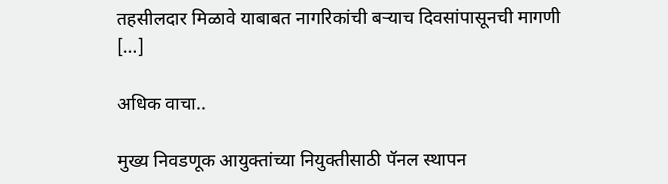तहसीलदार मिळावे याबाबत नागरिकांची बऱ्याच दिवसांपासूनची मागणी […]

अधिक वाचा..

मुख्य निवडणूक आयुक्तांच्या नियुक्तीसाठी पॅनल स्थापन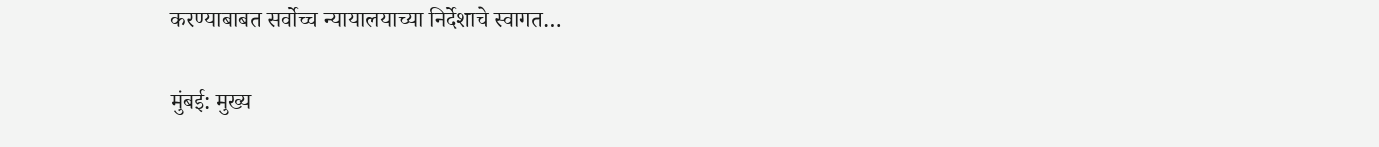करण्याबाबत सर्वोच्च न्यायालयाच्या निर्देशाचे स्वागत…

मुंबई: मुख्य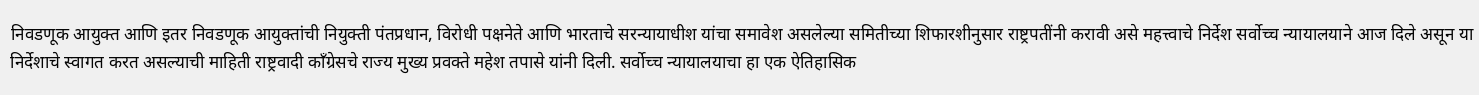निवडणूक आयुक्त आणि इतर निवडणूक आयुक्तांची नियुक्ती पंतप्रधान, विरोधी पक्षनेते आणि भारताचे सरन्यायाधीश यांचा समावेश असलेल्या समितीच्या शिफारशीनुसार राष्ट्रपतींनी करावी असे महत्त्वाचे निर्देश सर्वोच्च न्यायालयाने आज दिले असून या निर्देशाचे स्वागत करत असल्याची माहिती राष्ट्रवादी काँग्रेसचे राज्य मुख्य प्रवक्ते महेश तपासे यांनी दिली. सर्वोच्च न्यायालयाचा हा एक ऐतिहासिक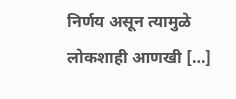निर्णय असून त्यामुळे लोकशाही आणखी […]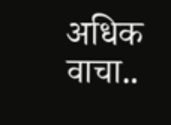अधिक वाचा..